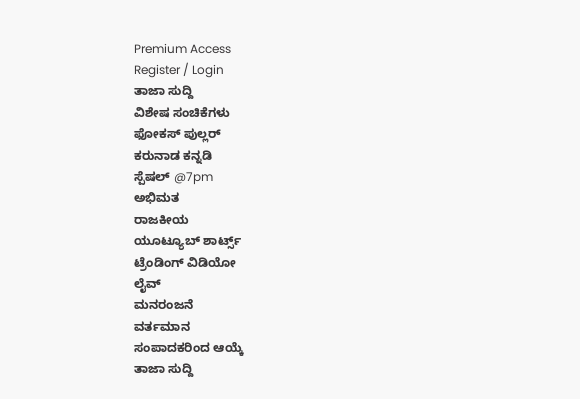Premium Access
Register / Login
ತಾಜಾ ಸುದ್ದಿ
ವಿಶೇಷ ಸಂಚಿಕೆಗಳು
ಫೋಕಸ್ ಪುಲ್ಲರ್
ಕರುನಾಡ ಕನ್ನಡಿ
ಸ್ಪೆಷಲ್ @7pm
ಅಭಿಮತ
ರಾಜಕೀಯ
ಯೂಟ್ಯೂಬ್ ಶಾರ್ಟ್ಸ್
ಟ್ರೆಂಡಿಂಗ್ ವಿಡಿಯೋ
ಲೈವ್
ಮನರಂಜನೆ
ವರ್ತಮಾನ
ಸಂಪಾದಕರಿಂದ ಆಯ್ಕೆ
ತಾಜಾ ಸುದ್ದಿ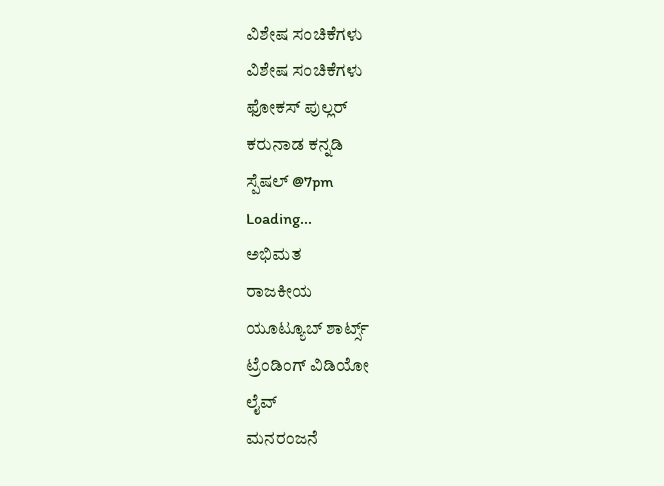ವಿಶೇಷ ಸಂಚಿಕೆಗಳು
ವಿಶೇಷ ಸಂಚಿಕೆಗಳು
ಫೋಕಸ್ ಪುಲ್ಲರ್
ಕರುನಾಡ ಕನ್ನಡಿ
ಸ್ಪೆಷಲ್ @7pm
Loading...
ಅಭಿಮತ
ರಾಜಕೀಯ
ಯೂಟ್ಯೂಬ್ ಶಾರ್ಟ್ಸ್
ಟ್ರೆಂಡಿಂಗ್ ವಿಡಿಯೋ
ಲೈವ್
ಮನರಂಜನೆ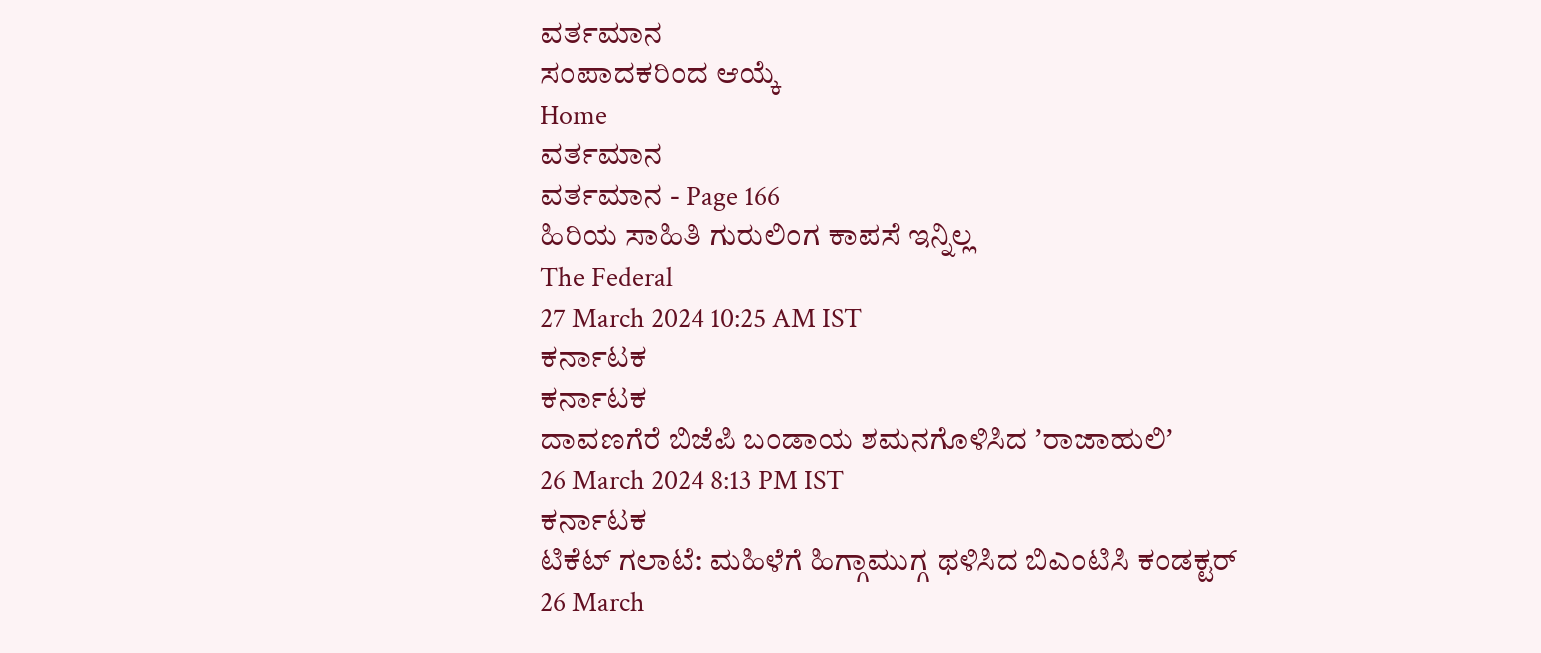ವರ್ತಮಾನ
ಸಂಪಾದಕರಿಂದ ಆಯ್ಕೆ
Home
ವರ್ತಮಾನ
ವರ್ತಮಾನ - Page 166
ಹಿರಿಯ ಸಾಹಿತಿ ಗುರುಲಿಂಗ ಕಾಪಸೆ ಇನ್ನಿಲ್ಲ
The Federal
27 March 2024 10:25 AM IST
ಕರ್ನಾಟಕ
ಕರ್ನಾಟಕ
ದಾವಣಗೆರೆ ಬಿಜೆಪಿ ಬಂಡಾಯ ಶಮನಗೊಳಿಸಿದ ʼರಾಜಾಹುಲಿʼ
26 March 2024 8:13 PM IST
ಕರ್ನಾಟಕ
ಟಿಕೆಟ್ ಗಲಾಟೆ: ಮಹಿಳೆಗೆ ಹಿಗ್ಗಾಮುಗ್ಗ ಥಳಿಸಿದ ಬಿಎಂಟಿಸಿ ಕಂಡಕ್ಟರ್
26 March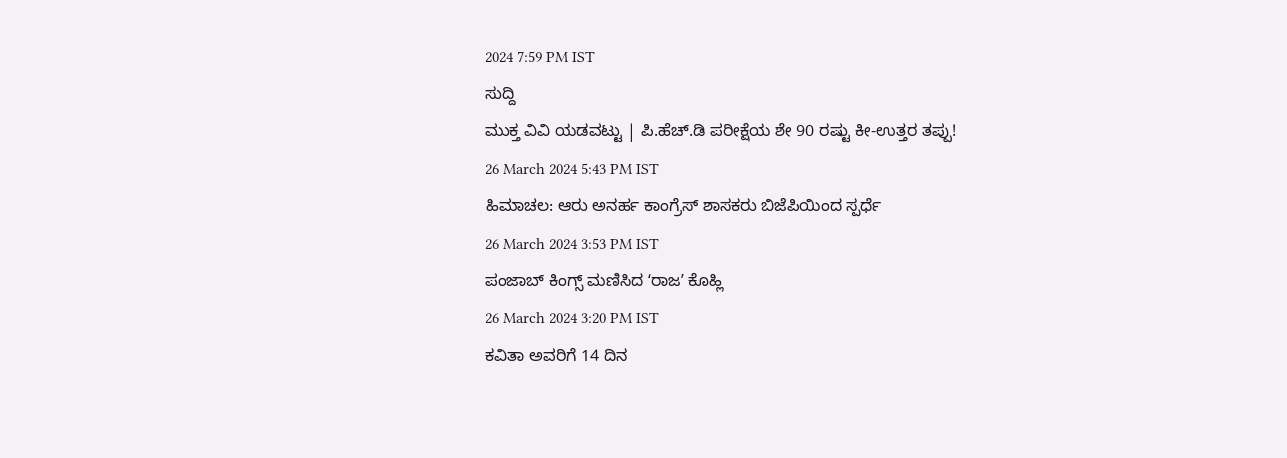2024 7:59 PM IST
ಸುದ್ದಿ
ಮುಕ್ತ ವಿವಿ ಯಡವಟ್ಟು | ಪಿ.ಹೆಚ್.ಡಿ ಪರೀಕ್ಷೆಯ ಶೇ 90 ರಷ್ಟು ಕೀ-ಉತ್ತರ ತಪ್ಪು!
26 March 2024 5:43 PM IST
ಹಿಮಾಚಲ: ಆರು ಅನರ್ಹ ಕಾಂಗ್ರೆಸ್ ಶಾಸಕರು ಬಿಜೆಪಿಯಿಂದ ಸ್ಪರ್ಧೆ
26 March 2024 3:53 PM IST
ಪಂಜಾಬ್ ಕಿಂಗ್ಸ್ ಮಣಿಸಿದ ʻರಾಜʼ ಕೊಹ್ಲಿ
26 March 2024 3:20 PM IST
ಕವಿತಾ ಅವರಿಗೆ 14 ದಿನ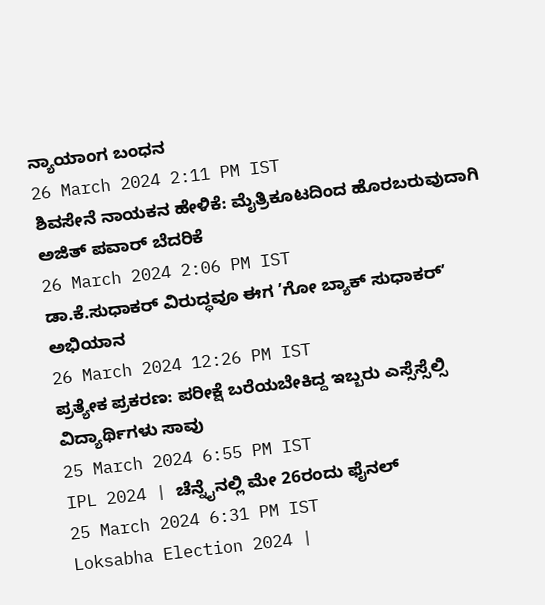ನ್ಯಾಯಾಂಗ ಬಂಧನ
26 March 2024 2:11 PM IST
ಶಿವಸೇನೆ ನಾಯಕನ ಹೇಳಿಕೆ: ಮೈತ್ರಿಕೂಟದಿಂದ ಹೊರಬರುವುದಾಗಿ ಅಜಿತ್ ಪವಾರ್ ಬೆದರಿಕೆ
26 March 2024 2:06 PM IST
ಡಾ.ಕೆ.ಸುಧಾಕರ್ ವಿರುದ್ಧವೂ ಈಗ ʼಗೋ ಬ್ಯಾಕ್ ಸುಧಾಕರ್ʼ ಅಭಿಯಾನ
26 March 2024 12:26 PM IST
ಪ್ರತ್ಯೇಕ ಪ್ರಕರಣ: ಪರೀಕ್ಷೆ ಬರೆಯಬೇಕಿದ್ದ ಇಬ್ಬರು ಎಸ್ಸೆಸ್ಸೆಲ್ಸಿ ವಿದ್ಯಾರ್ಥಿಗಳು ಸಾವು
25 March 2024 6:55 PM IST
IPL 2024 | ಚೆನ್ನೈನಲ್ಲಿ ಮೇ 26ರಂದು ಫೈನಲ್
25 March 2024 6:31 PM IST
Loksabha Election 2024 |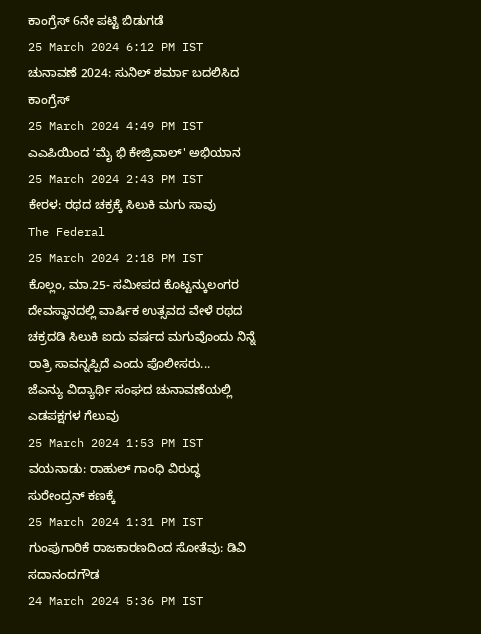ಕಾಂಗ್ರೆಸ್ 6ನೇ ಪಟ್ಟಿ ಬಿಡುಗಡೆ
25 March 2024 6:12 PM IST
ಚುನಾವಣೆ 2024: ಸುನಿಲ್ ಶರ್ಮಾ ಬದಲಿಸಿದ ಕಾಂಗ್ರೆಸ್
25 March 2024 4:49 PM IST
ಎಎಪಿಯಿಂದ ʻಮೈ ಭಿ ಕೇಜ್ರಿವಾಲ್' ಅಭಿಯಾನ
25 March 2024 2:43 PM IST
ಕೇರಳ: ರಥದ ಚಕ್ರಕ್ಕೆ ಸಿಲುಕಿ ಮಗು ಸಾವು
The Federal
25 March 2024 2:18 PM IST
ಕೊಲ್ಲಂ, ಮಾ.25- ಸಮೀಪದ ಕೊಟ್ಟನ್ಕುಲಂಗರ ದೇವಸ್ಥಾನದಲ್ಲಿ ವಾರ್ಷಿಕ ಉತ್ಸವದ ವೇಳೆ ರಥದ ಚಕ್ರದಡಿ ಸಿಲುಕಿ ಐದು ವರ್ಷದ ಮಗುವೊಂದು ನಿನ್ನೆ ರಾತ್ರಿ ಸಾವನ್ನಪ್ಪಿದೆ ಎಂದು ಪೊಲೀಸರು...
ಜೆಎನ್ಯು ವಿದ್ಯಾರ್ಥಿ ಸಂಘದ ಚುನಾವಣೆಯಲ್ಲಿ ಎಡಪಕ್ಷಗಳ ಗೆಲುವು
25 March 2024 1:53 PM IST
ವಯನಾಡು: ರಾಹುಲ್ ಗಾಂಧಿ ವಿರುದ್ಧ ಸುರೇಂದ್ರನ್ ಕಣಕ್ಕೆ
25 March 2024 1:31 PM IST
ಗುಂಪುಗಾರಿಕೆ ರಾಜಕಾರಣದಿಂದ ಸೋತೆವು: ಡಿವಿ ಸದಾನಂದಗೌಡ
24 March 2024 5:36 PM IST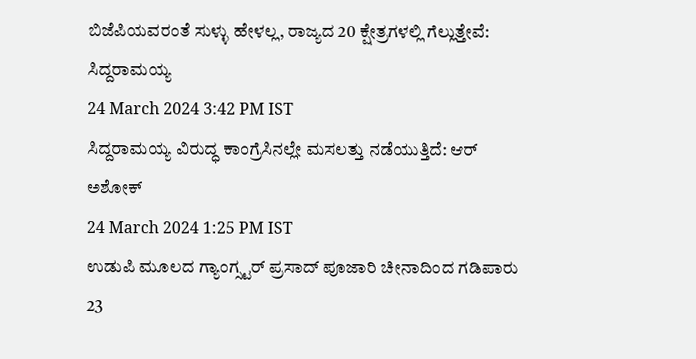ಬಿಜೆಪಿಯವರಂತೆ ಸುಳ್ಳು ಹೇಳಲ್ಲ, ರಾಜ್ಯದ 20 ಕ್ಷೇತ್ರಗಳಲ್ಲಿ ಗೆಲ್ಲುತ್ತೇವೆ: ಸಿದ್ದರಾಮಯ್ಯ
24 March 2024 3:42 PM IST
ಸಿದ್ದರಾಮಯ್ಯ ವಿರುದ್ಧ ಕಾಂಗ್ರೆಸಿನಲ್ಲೇ ಮಸಲತ್ತು ನಡೆಯುತ್ತಿದೆ: ಆರ್ ಅಶೋಕ್
24 March 2024 1:25 PM IST
ಉಡುಪಿ ಮೂಲದ ಗ್ಯಾಂಗ್ಸ್ಟರ್ ಪ್ರಸಾದ್ ಪೂಜಾರಿ ಚೀನಾದಿಂದ ಗಡಿಪಾರು
23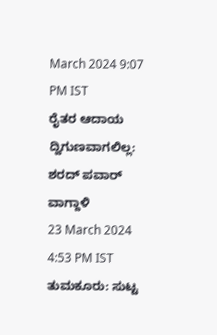March 2024 9:07 PM IST
ರೈತರ ಆದಾಯ ದ್ವಿಗುಣವಾಗಲಿಲ್ಲ: ಶರದ್ ಪವಾರ್ ವಾಗ್ದಾಳಿ
23 March 2024 4:53 PM IST
ತುಮಕೂರು: ಸುಟ್ಟ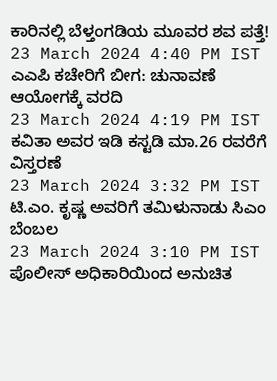ಕಾರಿನಲ್ಲಿ ಬೆಳ್ತಂಗಡಿಯ ಮೂವರ ಶವ ಪತ್ತೆ!
23 March 2024 4:40 PM IST
ಎಎಪಿ ಕಚೇರಿಗೆ ಬೀಗ: ಚುನಾವಣೆ ಆಯೋಗಕ್ಕೆ ವರದಿ
23 March 2024 4:19 PM IST
ಕವಿತಾ ಅವರ ಇಡಿ ಕಸ್ಟಡಿ ಮಾ.26 ರವರೆಗೆ ವಿಸ್ತರಣೆ
23 March 2024 3:32 PM IST
ಟಿ.ಎಂ. ಕೃಷ್ಣ ಅವರಿಗೆ ತಮಿಳುನಾಡು ಸಿಎಂ ಬೆಂಬಲ
23 March 2024 3:10 PM IST
ಪೊಲೀಸ್ ಅಧಿಕಾರಿಯಿಂದ ಅನುಚಿತ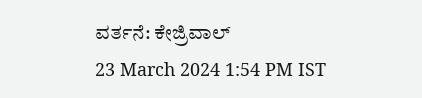ವರ್ತನೆ: ಕೇಜ್ರಿವಾಲ್
23 March 2024 1:54 PM IST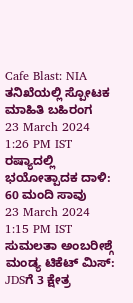Cafe Blast: NIA ತನಿಖೆಯಲ್ಲಿ ಸ್ಪೋಟಕ ಮಾಹಿತಿ ಬಹಿರಂಗ
23 March 2024 1:26 PM IST
ರಷ್ಯಾದಲ್ಲಿ ಭಯೋತ್ಪಾದಕ ದಾಳಿ: 60 ಮಂದಿ ಸಾವು
23 March 2024 1:15 PM IST
ಸುಮಲತಾ ಅಂಬರೀಶ್ಗೆ ಮಂಡ್ಯ ಟಿಕೆಟ್ ಮಿಸ್: JDSಗೆ 3 ಕ್ಷೇತ್ರ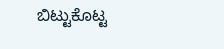ಬಿಟ್ಟುಕೊಟ್ಟ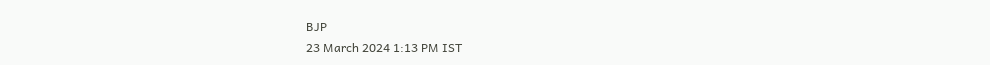BJP
23 March 2024 1:13 PM IST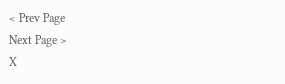< Prev Page
Next Page >
X